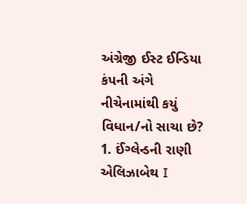અંગ્રેજી ઈસ્ટ ઈન્ડિયા કંપની અંગે નીચેનામાંથી કયું વિધાન/નો સાચા છે?
1. ઈંગ્લેન્ડની રાણી એલિઝાબેથ I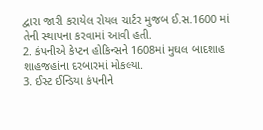દ્વારા જારી કરાયેલ રોયલ ચાર્ટર મુજબ ઈ.સ.1600 માં તેની સ્થાપના કરવામાં આવી હતી.
2. કંપનીએ કેપ્ટન હોકિન્સને 1608માં મુઘલ બાદશાહ શાહજહાંના દરબારમાં મોકલ્યા.
3. ઈસ્ટ ઈન્ડિયા કંપનીને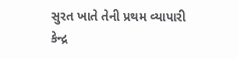સુરત ખાતે તેની પ્રથમ વ્યાપારી કેન્દ્ર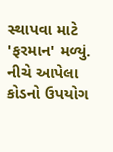સ્થાપવા માટે 'ફરમાન' મળ્યું.
નીચે આપેલા કોડનો ઉપયોગ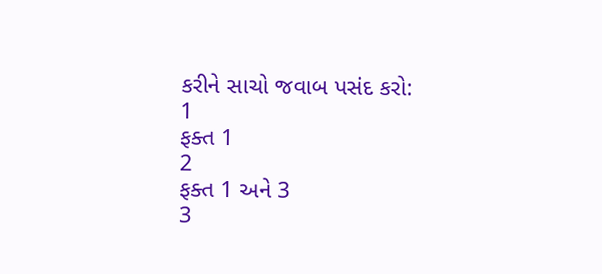કરીને સાચો જવાબ પસંદ કરો:
1
ફક્ત 1
2
ફક્ત 1 અને 3
3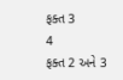ફક્ત 3
4
ફક્ત 2 અને 3